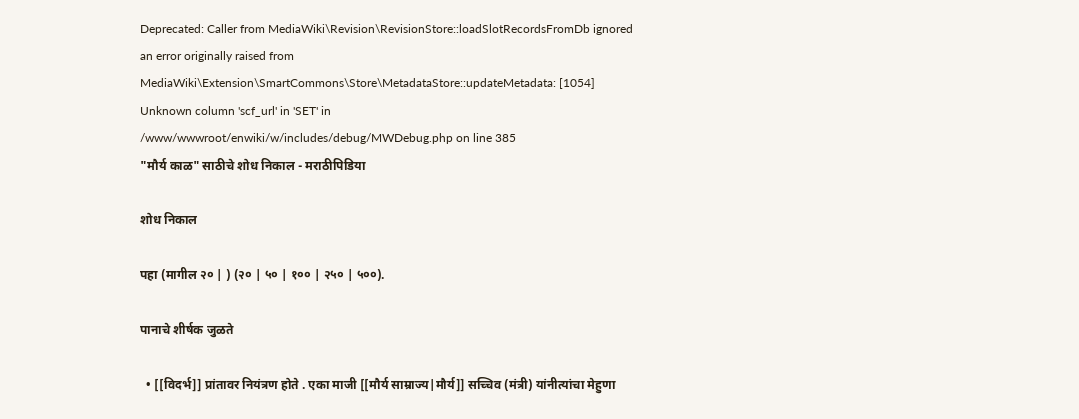Deprecated: Caller from MediaWiki\Revision\RevisionStore::loadSlotRecordsFromDb ignored an error originally raised from MediaWiki\Extension\SmartCommons\Store\MetadataStore::updateMetadata: [1054] Unknown column 'scf_url' in 'SET' in /www/wwwroot/enwiki/w/includes/debug/MWDebug.php on line 385
"मौर्य काळ" साठीचे शोध निकाल - मराठीपिडिया

शोध निकाल

पहा (मागील २० | ) (२० | ५० | १०० | २५० | ५००).

पानाचे शीर्षक जुळते

  • [[विदर्भ]] प्रांतावर नियंत्रण होते . एका माजी [[मौर्य साम्राज्य|मौर्य]] सच्चिव (मंत्री) यांनीत्यांचा मेहुणा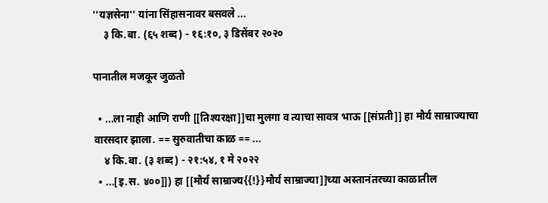''यज्ञसेना'' यांना सिंहासनावर बसवले ...
    ३ कि.बा. (६५ शब्द) - १६:१०, ३ डिसेंबर २०२०

पानातील मजकूर जुळतो

  • ...ला नाही आणि राणी [[तिश्यरक्षा]]चा मुलगा व त्याचा सावत्र भाऊ [[संप्रती]] हा मौर्य साम्राज्याचा वारसदार झाला. == सुरुवातीचा काळ == ...
    ४ कि.बा. (३ शब्द) - २१:५४, १ मे २०२२
  • ...[इ.स. ४००]]) हा [[मौर्य साम्राज्य{{!}}मौर्य साम्राज्या]]च्या अस्तानंतरच्या काळातील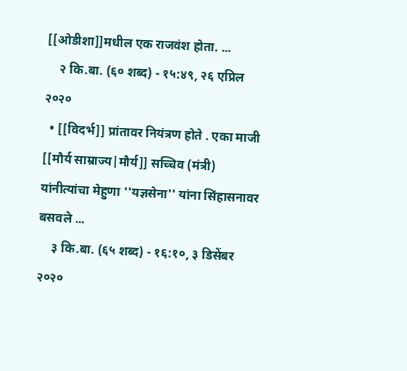[[ओडीशा]]मधील एक राजवंश होता. ...
    २ कि.बा. (६० शब्द) - १५:४९, २६ एप्रिल २०२०
  • [[विदर्भ]] प्रांतावर नियंत्रण होते . एका माजी [[मौर्य साम्राज्य|मौर्य]] सच्चिव (मंत्री) यांनीत्यांचा मेहुणा ''यज्ञसेना'' यांना सिंहासनावर बसवले ...
    ३ कि.बा. (६५ शब्द) - १६:१०, ३ डिसेंबर २०२०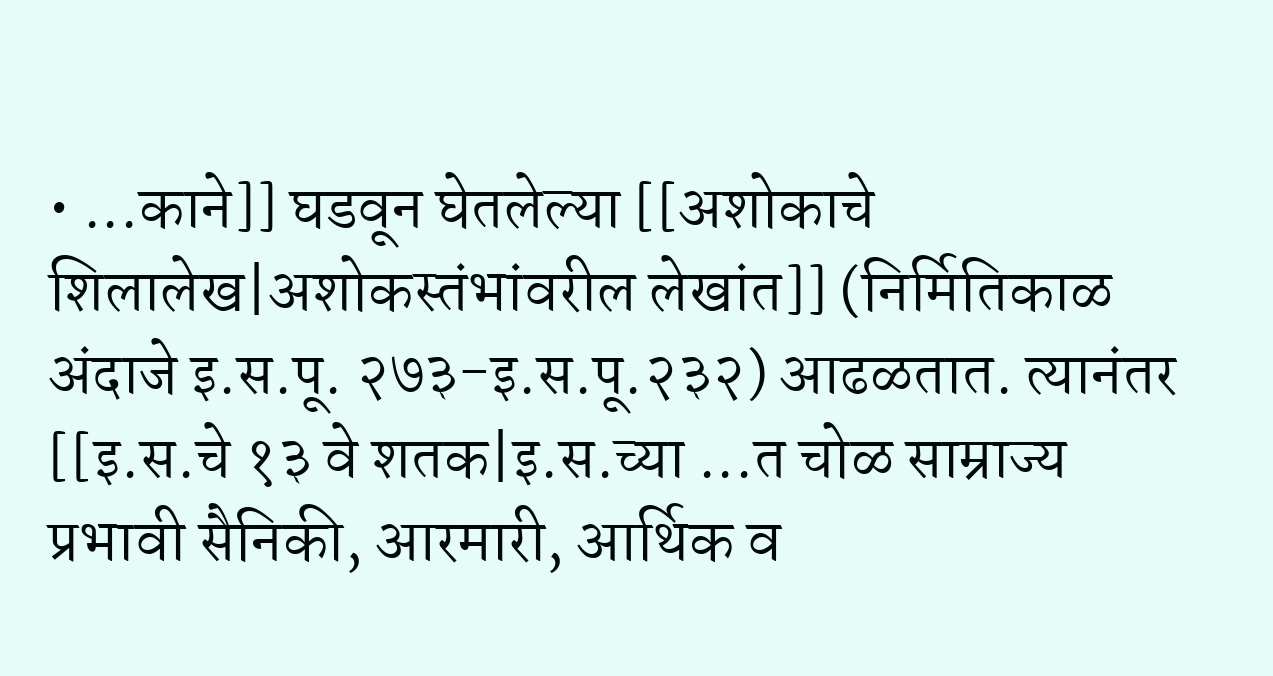• ...काने]] घडवून घेतलेल्या [[अशोकाचे शिलालेख|अशोकस्तंभांवरील लेखांत]] (निर्मितिकाळ अंदाजे इ.स.पू. २७३-इ.स.पू.२३२) आढळतात. त्यानंतर [[इ.स.चे १३ वे शतक|इ.स.च्या ...त चोळ साम्राज्य प्रभावी सैनिकी, आरमारी, आर्थिक व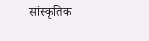सांस्कृतिक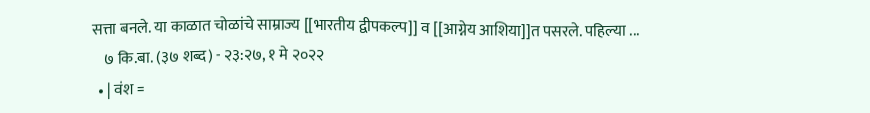सत्ता बनले. या काळात चोळांचे साम्राज्य [[भारतीय द्वीपकल्प]] व [[आग्नेय आशिया]]त पसरले. पहिल्या ...
    ७ कि.बा. (३७ शब्द) - २३:२७, १ मे २०२२
  • | वंश =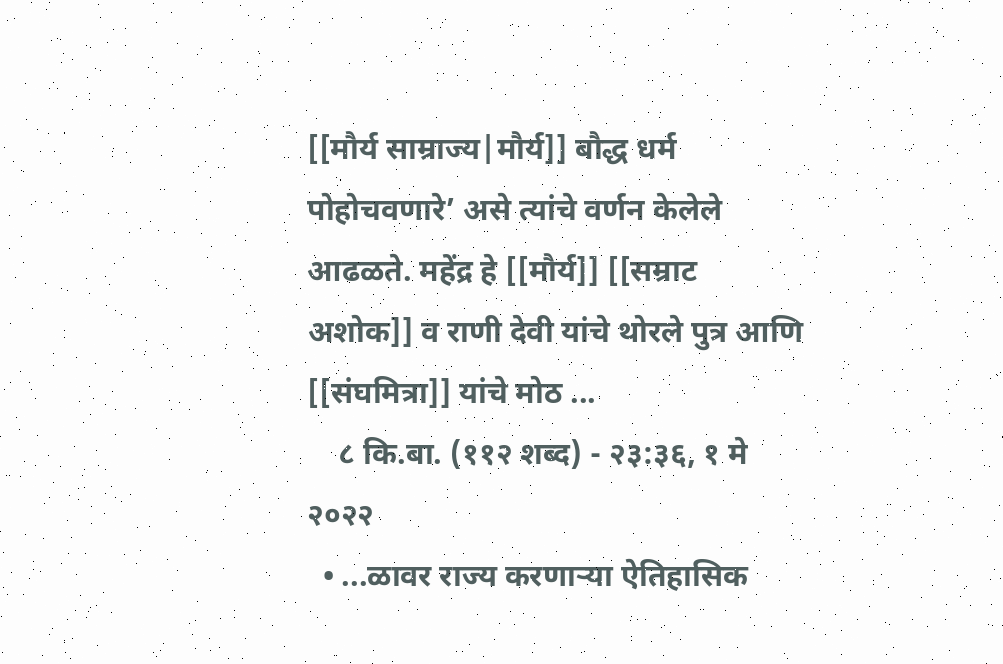[[मौर्य साम्राज्य|मौर्य]] बौद्ध धर्म पोहोचवणारे’ असे त्यांचे वर्णन केलेले आढळते. महेंद्र हे [[मौर्य]] [[सम्राट अशोक]] व राणी देवी यांचे थोरले पुत्र आणि [[संघमित्रा]] यांचे मोठ ...
    ८ कि.बा. (११२ शब्द) - २३:३६, १ मे २०२२
  • ...ळावर राज्य करणाऱ्या ऐतिहासिक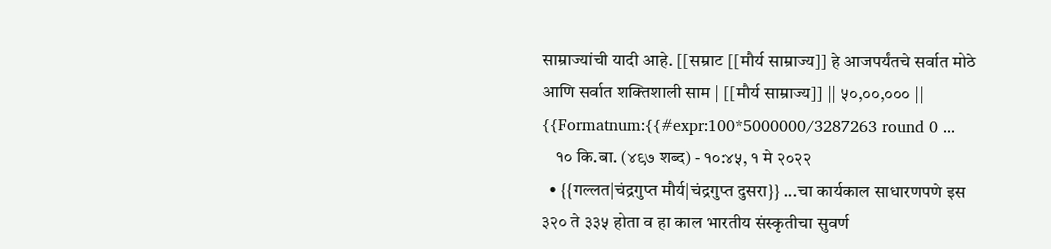साम्राज्यांची यादी आहे. [[सम्राट [[मौर्य साम्राज्य]] हे आजपर्यंतचे सर्वात मोठे आणि सर्वात शक्तिशाली साम | [[मौर्य साम्राज्य]] || ५०,००,००० || {{Formatnum:{{#expr:100*5000000/3287263 round 0 ...
    १० कि.बा. (४९७ शब्द) - १०:४५, १ मे २०२२
  • {{गल्लत|चंद्रगुप्त मौर्य|चंद्रगुप्त दुसरा}} ...चा कार्यकाल साधारणपणे इस ३२० ते ३३५ होता व हा काल भारतीय संस्कृतीचा सुवर्ण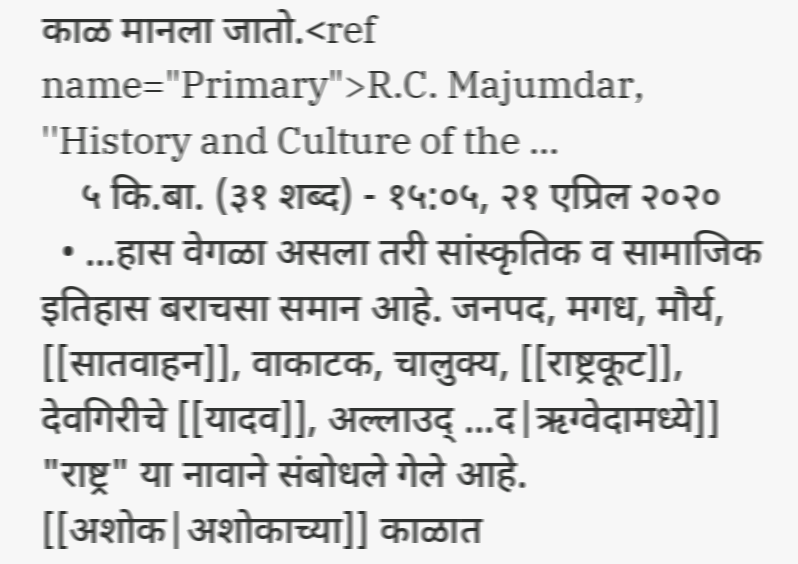काळ मानला जातो.<ref name="Primary">R.C. Majumdar, ''History and Culture of the ...
    ५ कि.बा. (३१ शब्द) - १५:०५, २१ एप्रिल २०२०
  • ...हास वेगळा असला तरी सांस्कृतिक व सामाजिक इतिहास बराचसा समान आहे. जनपद, मगध, मौर्य, [[सातवाहन]], वाकाटक, चालुक्य, [[राष्ट्रकूट]], देवगिरीचे [[यादव]], अल्लाउद् ...द|ऋग्वेदामध्ये]] "राष्ट्र" या नावाने संबोधले गेले आहे. [[अशोक|अशोकाच्या]] काळात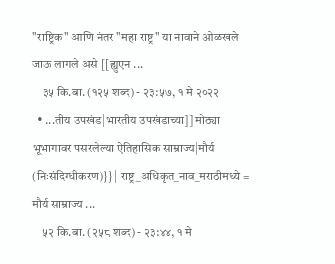"राष्ट्रिक" आणि नंतर "महा राष्ट्र" या नावाने ओळखले जाऊ लागले असे [[ह्युएन ...
    ३५ कि.बा. (१२५ शब्द) - २३:५७, १ मे २०२२
  • ...तीय उपखंड|भारतीय उपखंडाच्या]] मोठ्या भूभागावर पसरलेल्या ऐतिहासिक साम्राज्य|मौर्य (निःसंदिग्धीकरण)}} | राष्ट्र_अधिकृत_नाव_मराठीमध्ये = मौर्य साम्राज्य ...
    ५२ कि.बा. (२५८ शब्द) - २३:४४, १ मे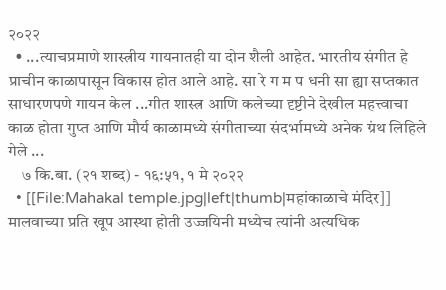२०२२
  • ...त्याचप्रमाणे शास्त्रीय गायनातही या दोन शैली आहेत. भारतीय संगीत हे प्राचीन काळापासून विकास होत आले आहे. सा रे ग म प धनी सा ह्या सप्तकात साधारणपणे गायन केल ...गीत शास्त्र आणि कलेच्या दृष्टीने देखील महत्त्वाचा काळ होता गुप्त आणि मौर्य काळामध्ये संगीताच्या संदर्भामध्ये अनेक ग्रंथ लिहिले गेले ...
    ७ कि.बा. (२१ शब्द) - १६:५१, १ मे २०२२
  • [[File:Mahakal temple.jpg|left|thumb|महांकाळाचे मंदिर]] मालवाच्या प्रति खूप आस्था होती उज्जयिनी मध्येच त्यांनी अत्यधिक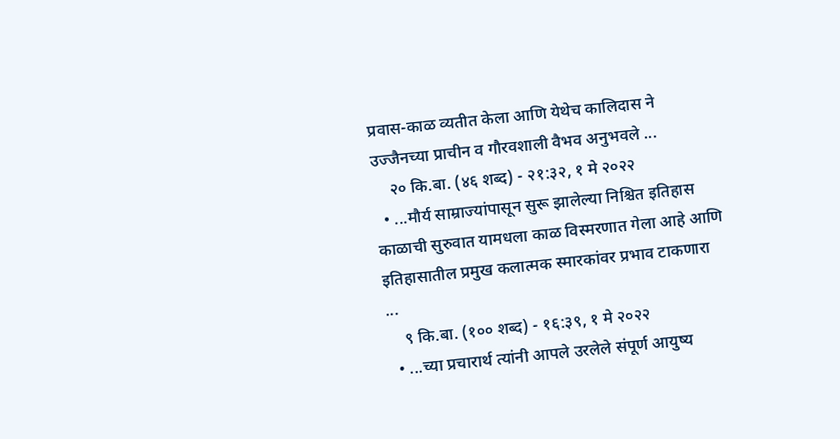प्रवास-काळ व्यतीत केला आणि येथेच कालिदास ने उज्जैनच्या प्राचीन व गौरवशाली वैभव अनुभवले ...
    २० कि.बा. (४६ शब्द) - २१:३२, १ मे २०२२
  • ...मौर्य साम्राज्यांपासून सुरू झालेल्या निश्चित इतिहास काळाची सुरुवात यामधला काळ विस्मरणात गेला आहे आणि इतिहासातील प्रमुख कलात्मक स्मारकांवर प्रभाव टाकणारा ...
    ९ कि.बा. (१०० शब्द) - १६:३९, १ मे २०२२
  • ...च्या प्रचारार्थ त्यांनी आपले उरलेले संपूर्ण आयुष्य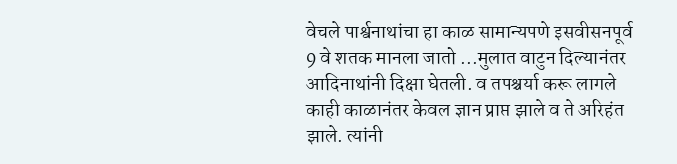वेचले पार्श्वनाथांचा हा काळ सामान्यपणे इसवीसनपूर्व 9 वे शतक मानला जातो ...मुलात वाटुन दिल्यानंतर आदिनाथांनी दिक्षा घेतली. व तपश्चर्या करू लागले काही काळानंतर केवल ज्ञान प्राप्त झाले व ते अरिहंत झाले. त्यांनी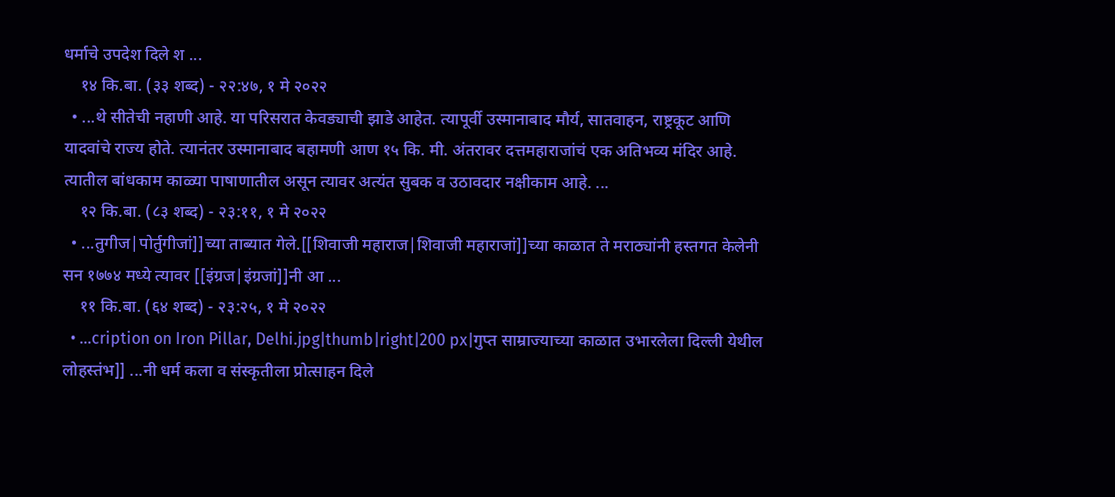धर्माचे उपदेश दिले श ...
    १४ कि.बा. (३३ शब्द) - २२:४७, १ मे २०२२
  • ...थे सीतेची नहाणी आहे. या परिसरात केवड्याची झाडे आहेत. त्यापूर्वी उस्मानाबाद मौर्य, सातवाहन, राष्ट्रकूट आणि यादवांचे राज्य होते. त्यानंतर उस्मानाबाद बहामणी आण १५ कि. मी. अंतरावर दत्तमहाराजांचं एक अतिभव्य मंदिर आहे. त्यातील बांधकाम काळ्या पाषाणातील असून त्यावर अत्यंत सुबक व उठावदार नक्षीकाम आहे. ...
    १२ कि.बा. (८३ शब्द) - २३:११, १ मे २०२२
  • ...तुगीज|पोर्तुगीजां]]च्या ताब्यात गेले.[[शिवाजी महाराज|शिवाजी महाराजां]]च्या काळात ते मराठ्यांनी हस्तगत केलेनी सन १७७४ मध्ये त्यावर [[इंग्रज|इंग्रजां]]नी आ ...
    ११ कि.बा. (६४ शब्द) - २३:२५, १ मे २०२२
  • ...cription on Iron Pillar, Delhi.jpg|thumb|right|200 px|गुप्त साम्राज्याच्या काळात उभारलेला दिल्ली येथील लोहस्तंभ]] ...नी धर्म कला व संस्कृतीला प्रोत्साहन दिले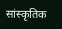सांस्कृतिक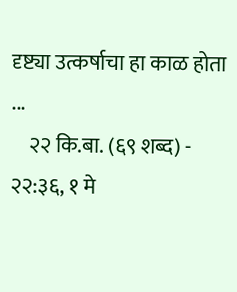दृष्ट्या उत्कर्षाचा हा काळ होता ...
    २२ कि.बा. (६९ शब्द) - २२:३६, १ मे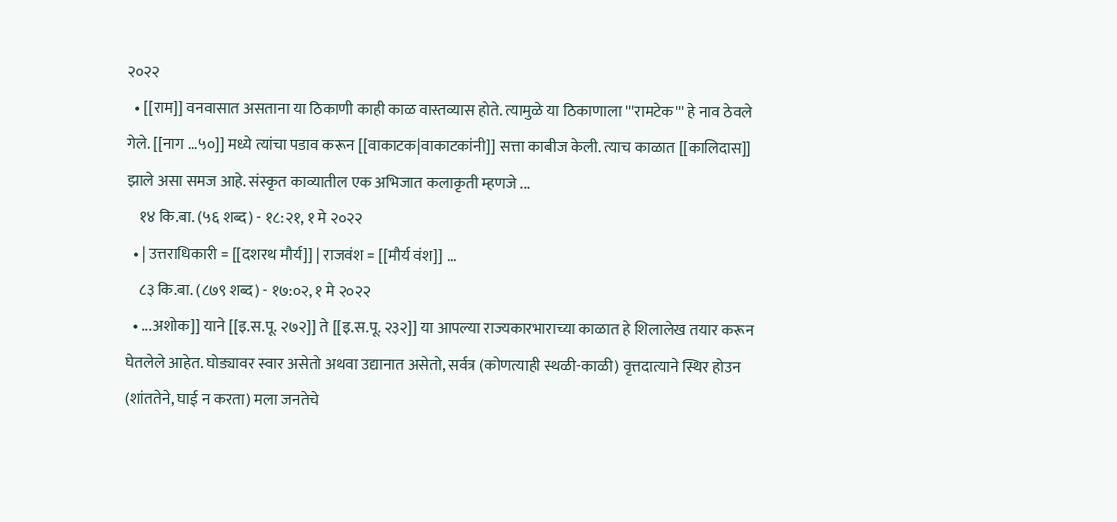२०२२
  • [[राम]] वनवासात असताना या ठिकाणी काही काळ वास्तव्यास होते. त्यामुळे या ठिकाणाला '''रामटेक''' हे नाव ठेवले गेले. [[नाग ...५०]] मध्ये त्यांचा पडाव करून [[वाकाटक|वाकाटकांनी]] सत्ता काबीज केली. त्याच काळात [[कालिदास]] झाले असा समज आहे. संस्कृत काव्यातील एक अभिजात कलाकृती म्हणजे ...
    १४ कि.बा. (५६ शब्द) - १८:२१, १ मे २०२२
  • | उत्तराधिकारी = [[दशरथ मौर्य]] | राजवंश = [[मौर्य वंश]] ...
    ८३ कि.बा. (८७९ शब्द) - १७:०२, १ मे २०२२
  • ...अशोक]] याने [[इ.स.पू. २७२]] ते [[इ.स.पू. २३२]] या आपल्या राज्यकारभाराच्या काळात हे शिलालेख तयार करून घेतलेले आहेत. घोड्यावर स्वार असेतो अथवा उद्यानात असेतो, सर्वत्र (कोणत्याही स्थळी-काळी) वृत्तदात्याने स्थिर होउन (शांततेने, घाई न करता) मला जनतेचे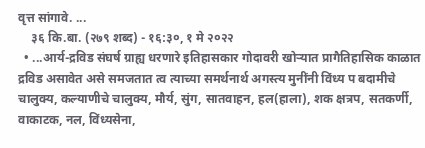वृत्त सांगावे. ...
    ३६ कि.बा. (२७९ शब्द) - १६:३०, १ मे २०२२
  • ...आर्य-द्रविड संघर्ष ग्राह्य धरणारे इतिहासकार गोदावरी खोऱ्यात प्रागैतिहासिक काळात द्रविड असावेत असे समजतात त्व त्याच्या समर्थनार्थ अगस्त्य मुनींनी विंध्य प बदामीचे चालुक्य, कल्याणीचे चालुक्य, मौर्य, सुंग, सातवाहन, हल(हाला), शक क्षत्रप, सतकर्णी, वाकाटक, नल, विंध्यसेना,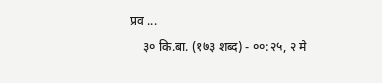प्रव ...
    ३० कि.बा. (१७३ शब्द) - ००:२५, २ मे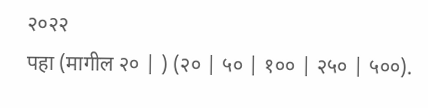२०२२
पहा (मागील २० | ) (२० | ५० | १०० | २५० | ५००).